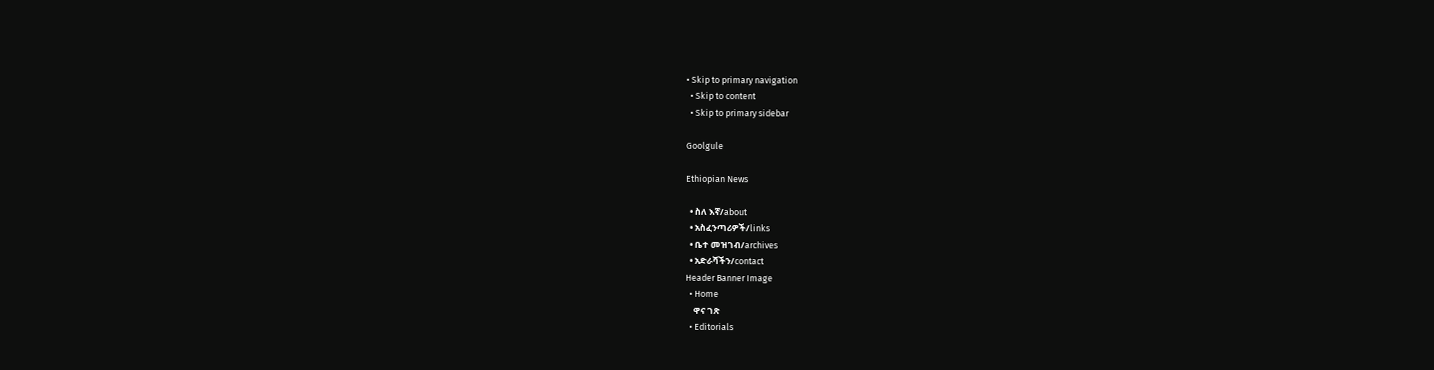• Skip to primary navigation
  • Skip to content
  • Skip to primary sidebar

Goolgule

Ethiopian News

  • ስለ እኛ/about
  • አስፈንጣሪዎች/links
  • ቤተ መዝገብ/archives
  • አድራሻችን/contact
Header Banner Image
  • Home
    ዋና ገጽ
  • Editorials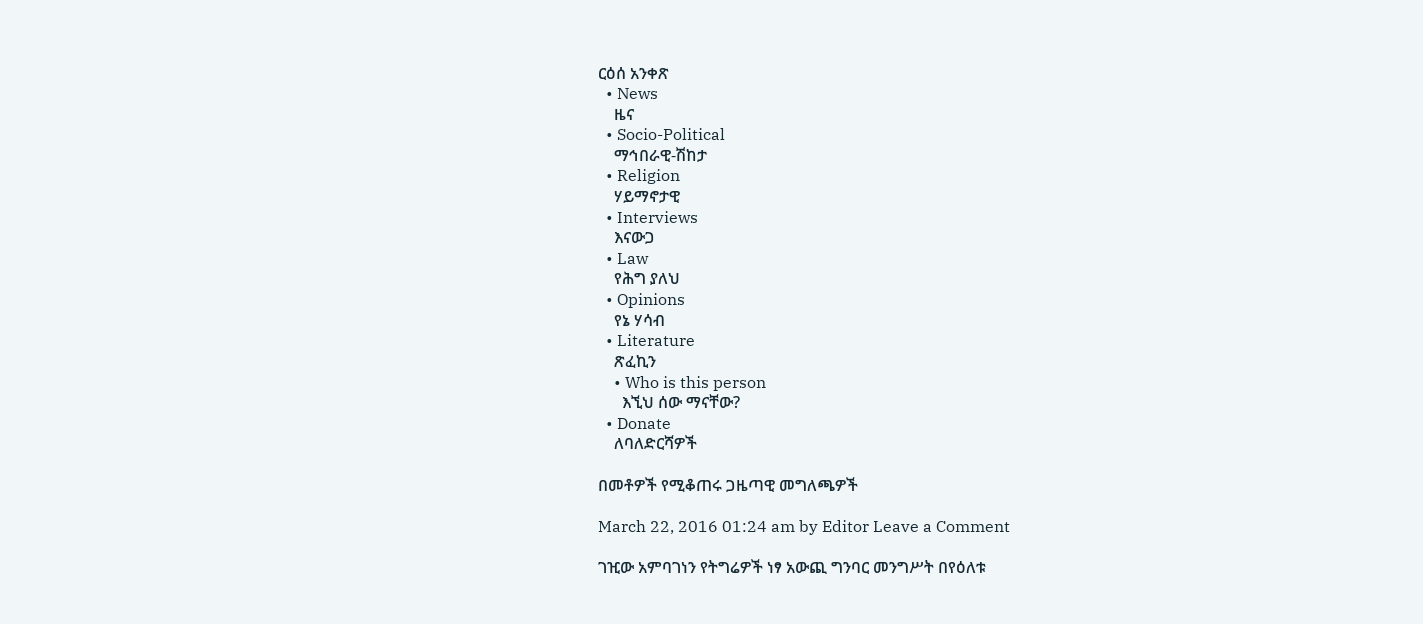ርዕሰ አንቀጽ
  • News
    ዜና
  • Socio-Political
    ማኅበራዊ-ሽከታ
  • Religion
    ሃይማኖታዊ
  • Interviews
    እናውጋ
  • Law
    የሕግ ያለህ
  • Opinions
    የኔ ሃሳብ
  • Literature
    ጽፈኪን
    • Who is this person
      እኚህ ሰው ማናቸው?
  • Donate
    ለባለድርሻዎች

በመቶዎች የሚቆጠሩ ጋዜጣዊ መግለጫዎች

March 22, 2016 01:24 am by Editor Leave a Comment

ገዢው አምባገነን የትግሬዎች ነፃ አውጪ ግንባር መንግሥት በየዕለቱ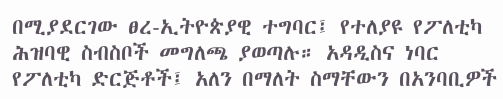በሚያደርገው ፀረ-ኢትዮጵያዊ ተግባር፤ የተለያዩ የፖለቲካ ሕዝባዊ ስብስቦች መግለጫ ያወጣሉ። አዳዲስና ነባር የፖለቲካ ድርጅቶች፤ አለን በማለት ስማቸውን በአንባቢዎች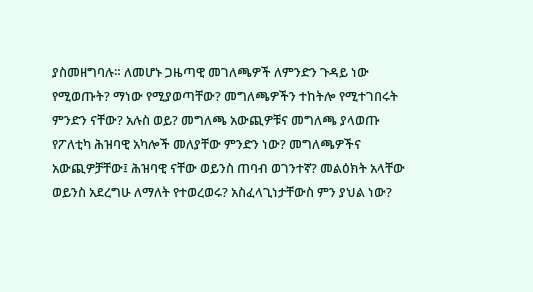ያስመዘግባሉ። ለመሆኑ ጋዜጣዊ መገለጫዎች ለምንድን ጉዳይ ነው የሚወጡት? ማነው የሚያወጣቸው? መግለጫዎችን ተከትሎ የሚተገበሩት ምንድን ናቸው? አሉስ ወይ? መግለጫ አውጪዎቹና መግለጫ ያላወጡ የፖለቲካ ሕዝባዊ አካሎች መለያቸው ምንድን ነው? መግለጫዎችና አውጪዎቻቸው፤ ሕዝባዊ ናቸው ወይንስ ጠባብ ወገንተኛ? መልዕክት አላቸው ወይንስ አደረግሁ ለማለት የተወረወሩ? አስፈላጊነታቸውስ ምን ያህል ነው?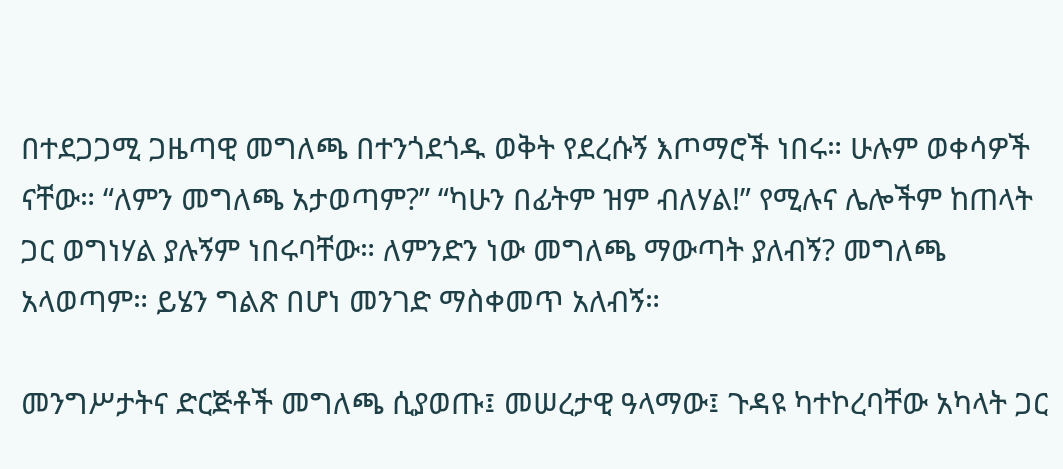በተደጋጋሚ ጋዜጣዊ መግለጫ በተንጎደጎዱ ወቅት የደረሱኝ እጦማሮች ነበሩ። ሁሉም ወቀሳዎች ናቸው። “ለምን መግለጫ አታወጣም?” “ካሁን በፊትም ዝም ብለሃል!” የሚሉና ሌሎችም ከጠላት ጋር ወግነሃል ያሉኝም ነበሩባቸው። ለምንድን ነው መግለጫ ማውጣት ያለብኝ? መግለጫ አላወጣም። ይሄን ግልጽ በሆነ መንገድ ማስቀመጥ አለብኝ።

መንግሥታትና ድርጅቶች መግለጫ ሲያወጡ፤ መሠረታዊ ዓላማው፤ ጉዳዩ ካተኮረባቸው አካላት ጋር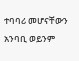ተባባሪ መሆናቸውን አንባቢ ወይንም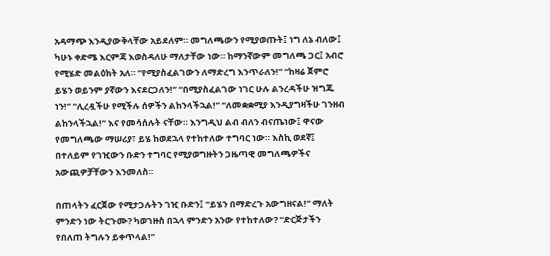አዳማጭ እንዲያውቅላቸው አይደለም። መግለጫውን የሚያወጡት፤ ነግ ለኔ ብለው፤ ካሁኑ ቀድሜ እርምጃ እወስዳለሁ ማለታቸው ነው። ከማንኛውም መግለጫ ጋር፤ አብሮ የሚሄድ መልዕክት አለ። “የሚያስፈልገውን ለማድረግ እንጥራለን!” “ከዛሬ ጀምሮ ይሄን ወይንም ያኛውን እናደርጋለን!” “በሚያስፈልገው ነገር ሁሉ ልንረዳችሁ ዝግጁ ነን!” “ሊረዷችሁ የሚችሉ ሰዎችን ልከንላችኋል!” “ለመቋቋሚያ እንዲያግዛችሁ ገንዘብ ልከንላችኋል!” እና የመሳሰሉት ናቸው። እንግዲህ ልብ ብለን ብናጤነው፤ ዋናው የመግለጫው ማሠሪያ፣ ይሄ ከወደኋላ የተከተለው ተግባር ነው። እስኪ ወደኛ፤ በተለይም የገዢውን ቡድን ተግባር የሚያወግዙትን ጋዜጣዊ መግለጫዎችና አውጪዎቻቸውን እንመለስ።

በጠላትን ፈርጀው የሚታጋሉትን ገዢ ቡድን፤ “ይሄን በማድረጉ አውግዘናል!” ማለት ምንድን ነው ትርጉሙ? ካወገዙስ በኋላ ምንድን አንው የተከተለው? “ድርጅታችን የበለጠ ትግሉን ይቀጥላል!”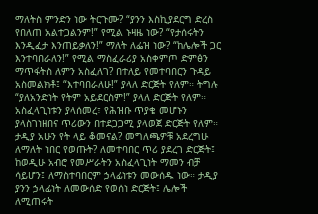ማለትስ ምንድን ነው ትርጉሙ? “ያንን እስኪያደርግ ድረስ የበለጠ አልተጋልንም!” የሚል ኑዛዜ ነው? “የታሰሩትን እንዲፈታ እንጠይቃለን!” ማለት ለፌዝ ነው? “ከሌሎች ጋር እንተባበራለን!” የሚል ማስፈራሪያ አስቀምጦ ድምፅን ማጥፋትስ ለምን አስፈለገ? በተለይ የመተባበርን ጉዳይ አስመልክቶ፤ “እተባበራለሁ!” ያላለ ድርጅት የለም። ትግሉ “ያለአንድነት የትም አይደርስም!” ያላለ ድርጅት የለም። አስፈላጊነቱን ያላሰመረ፣ የሕዝቡ ጥያቄ መሆኑን ያላስገነዘበና ጥሪውን በተደጋጋሚ ያላወጀ ድርጅት የለም። ታዲያ አሁን የት ላይ ቆመናል? መግለጫዎቹ አደረግሁ ለማለት ነበር የወጡት? ለመተባበር ጥሪ ያደረገ ድርጅት፤ ከወዲሁ አብሮ የመሥራትን አስፈላጊነት ማመን ብቻ ሳይሆን፤ ለማስተባበርም ኃላፊነቱን መውሰዱ ነው። ታዲያ ያንን ኃላፊነት ለመውሰድ የወሰነ ድርጅት፤ ሌሎች ለሚጠሩት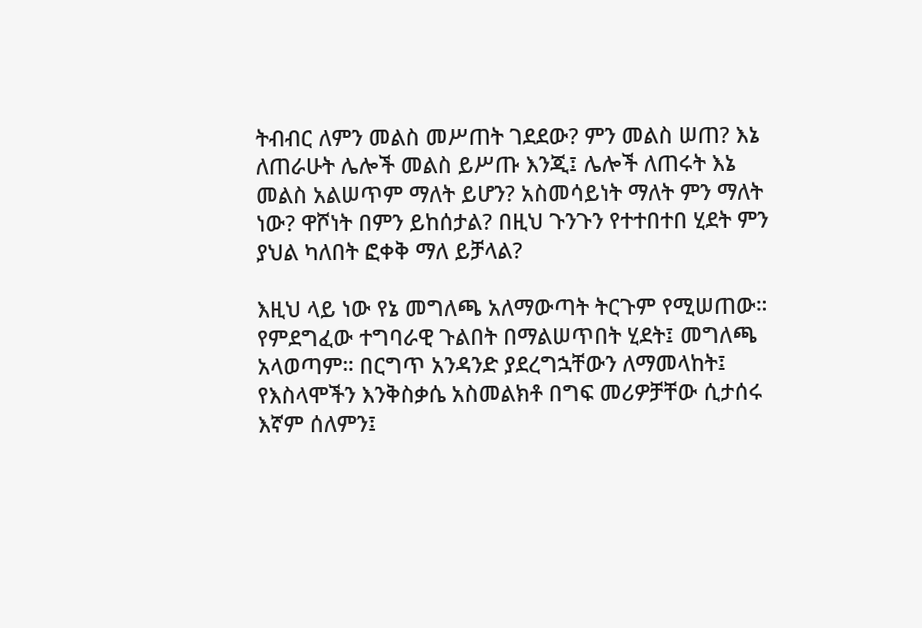ትብብር ለምን መልስ መሥጠት ገደደው? ምን መልስ ሠጠ? እኔ ለጠራሁት ሌሎች መልስ ይሥጡ እንጂ፤ ሌሎች ለጠሩት እኔ መልስ አልሠጥም ማለት ይሆን? አስመሳይነት ማለት ምን ማለት ነው? ዋሾነት በምን ይከሰታል? በዚህ ጉንጉን የተተበተበ ሂደት ምን ያህል ካለበት ፎቀቅ ማለ ይቻላል?

እዚህ ላይ ነው የኔ መግለጫ አለማውጣት ትርጉም የሚሠጠው። የምደግፈው ተግባራዊ ጉልበት በማልሠጥበት ሂደት፤ መግለጫ አላወጣም። በርግጥ አንዳንድ ያደረግኋቸውን ለማመላከት፤ የእስላሞችን እንቅስቃሴ አስመልክቶ በግፍ መሪዎቻቸው ሲታሰሩ እኛም ሰለምን፤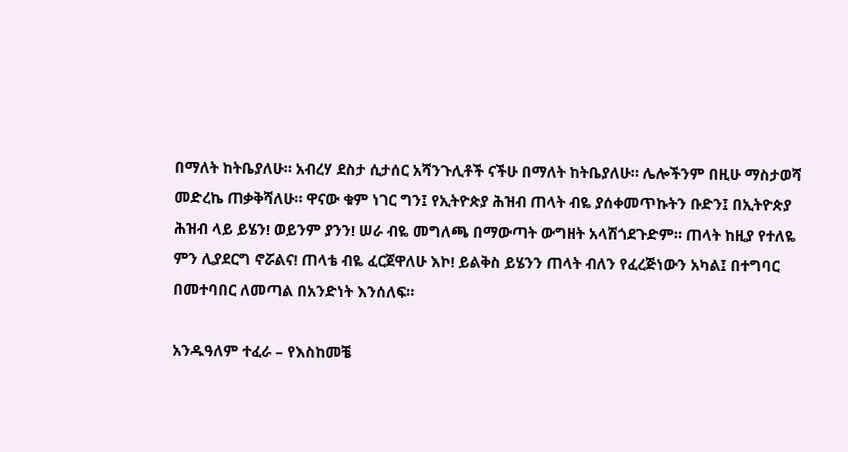በማለት ከትቤያለሁ። አብረሃ ደስታ ሲታሰር አሻንጉሊቶች ናችሁ በማለት ከትቤያለሁ። ሌሎችንም በዚሁ ማስታወሻ መድረኬ ጠቃቅሻለሁ። ዋናው ቁም ነገር ግን፤ የኢትዮጵያ ሕዝብ ጠላት ብዬ ያሰቀመጥኩትን ቡድን፤ በኢትዮጵያ ሕዝብ ላይ ይሄን! ወይንም ያንን! ሠራ ብዬ መግለጫ በማውጣት ውግዘት አላሽጎደጉድም። ጠላት ከዚያ የተለዬ ምን ሊያደርግ ኖሯልና! ጠላቴ ብዬ ፈርጀዋለሁ እኮ! ይልቅስ ይሄንን ጠላት ብለን የፈረጅነውን አካል፤ በተግባር በመተባበር ለመጣል በአንድነት እንሰለፍ።

አንዱዓለም ተፈራ – የእስከመቼ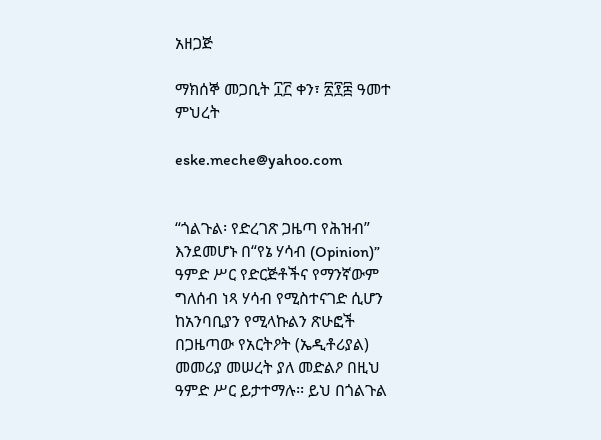አዘጋጅ

ማክሰኞ መጋቢት ፲፫ ቀን፣ ፳፻፰ ዓመተ ምህረት

eske.meche@yahoo.com


“ጎልጉል፡ የድረገጽ ጋዜጣ የሕዝብ” እንደመሆኑ በ“የኔ ሃሳብ (Opinion)” ዓምድ ሥር የድርጅቶችና የማንኛውም ግለሰብ ነጻ ሃሳብ የሚስተናገድ ሲሆን ከአንባቢያን የሚላኩልን ጽሁፎች በጋዜጣው የአርትዖት (ኤዲቶሪያል) መመሪያ መሠረት ያለ መድልዖ በዚህ ዓምድ ሥር ይታተማሉ፡፡ ይህ በጎልጉል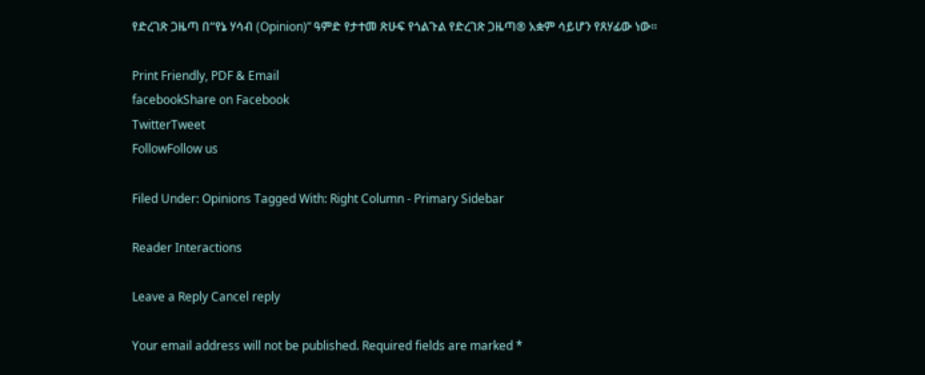የድረገጽ ጋዜጣ በ“የኔ ሃሳብ (Opinion)” ዓምድ የታተመ ጽሁፍ የጎልጉል የድረገጽ ጋዜጣ® አቋም ሳይሆን የጸሃፊው ነው፡፡

Print Friendly, PDF & Email
facebookShare on Facebook
TwitterTweet
FollowFollow us

Filed Under: Opinions Tagged With: Right Column - Primary Sidebar

Reader Interactions

Leave a Reply Cancel reply

Your email address will not be published. Required fields are marked *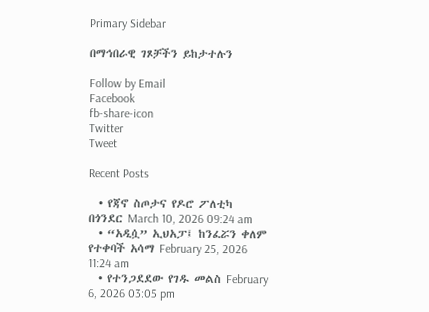Primary Sidebar

በማኅበራዊ ገጾቻችን ይከታተሉን

Follow by Email
Facebook
fb-share-icon
Twitter
Tweet

Recent Posts

  • የጃኖ ስጦታና የዶሮ ፖለቲካ በጎንደር March 10, 2026 09:24 am
  • “አዲሷ” ኢህአፓ፤ ከንፈሯን ቀለም የተቀባች አሳማ February 25, 2026 11:24 am
  • የተንጋደደው የገዱ መልስ February 6, 2026 03:05 pm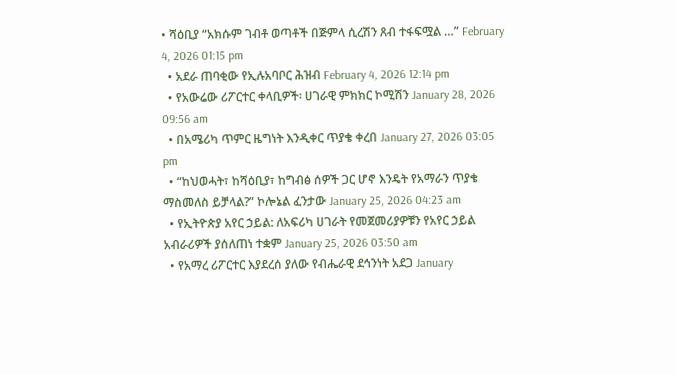• ሻዕቢያ “አክሱም ገብቶ ወጣቶች በጅምላ ሲረሽን ጸብ ተፋፍሟል …” February 4, 2026 01:15 pm
  • አደራ ጠባቂው የኢሉአባቦር ሕዝብ February 4, 2026 12:14 pm
  • የአውሬው ሪፖርተር ቀላቢዎች፡ ሀገራዊ ምክክር ኮሚሽን January 28, 2026 09:56 am
  • በአሜሪካ ጥምር ዜግነት እንዲቀር ጥያቄ ቀረበ January 27, 2026 03:05 pm
  • “ከህወሓት፣ ከሻዕቢያ፣ ከግብፅ ሰዎች ጋር ሆኖ እንዴት የአማራን ጥያቄ ማስመለስ ይቻላል?” ኮሎኔል ፈንታው January 25, 2026 04:23 am
  • የኢትዮጵያ አየር ኃይል: ለአፍሪካ ሀገራት የመጀመሪያዎቹን የአየር ኃይል አብራሪዎች ያሰለጠነ ተቋም January 25, 2026 03:50 am
  • የአማረ ሪፖርተር እያደረሰ ያለው የብሔራዊ ደኅንነት አደጋ January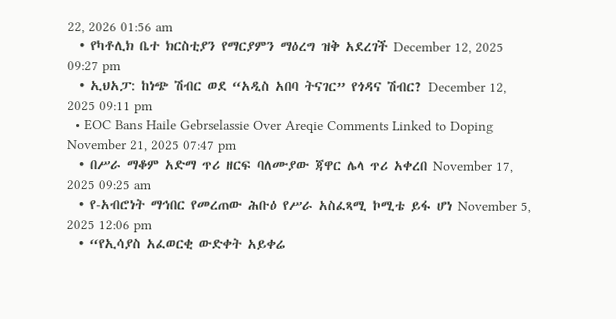22, 2026 01:56 am
  • የካቶሊክ ቤተ ክርስቲያን የማርያምን ማዕረግ ዝቅ አደረገች December 12, 2025 09:27 pm
  • ኢህአፓ: ከነጭ ሽብር ወደ “አዲስ አበባ ትናገር” የጎዳና ሽብር? December 12, 2025 09:11 pm
  • EOC Bans Haile Gebrselassie Over Areqie Comments Linked to Doping November 21, 2025 07:47 pm
  • በሥራ ማቆም አድማ ጥሪ ዘርፍ ባለሙያው ጃዋር ሌላ ጥሪ አቀረበ November 17, 2025 09:25 am
  • የ-አብሮነት ማኅበር የመረጠው ሕቡዕ የሥራ አስፈጻሚ ኮሚቴ ይፋ ሆነ November 5, 2025 12:06 pm
  • “የኢሳያስ አፈወርቂ ውድቀት አይቀሬ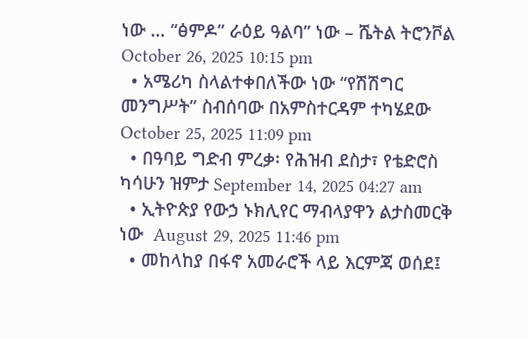ነው … “ፅምዶ” ራዕይ ዓልባ” ነው – ሼትል ትሮንቮል October 26, 2025 10:15 pm
  • አሜሪካ ስላልተቀበለችው ነው “የሽሽግር መንግሥት” ስብሰባው በአምስተርዳም ተካሄደው October 25, 2025 11:09 pm
  • በዓባይ ግድብ ምረቃ፡ የሕዝብ ደስታ፣ የቴድሮስ ካሳሁን ዝምታ September 14, 2025 04:27 am
  • ኢትዮጵያ የውኃ ኑክሊየር ማብላያዋን ልታስመርቅ ነው  August 29, 2025 11:46 pm
  • መከላከያ በፋኖ አመራሮች ላይ እርምጃ ወሰደ፤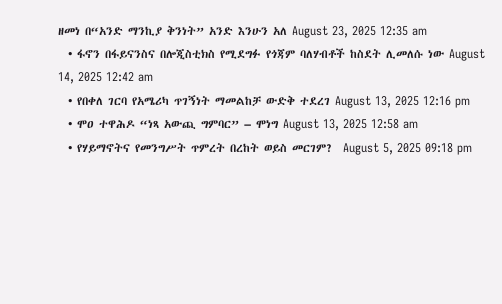ዘመነ በ“አንድ ማንኪያ ቅንነት” አንድ እንሁን አለ August 23, 2025 12:35 am
  • ፋኖን በፋይናንስና በሎጂስቲክስ የሚደግፉ የጎጃም ባለሃብቶች ከስደት ሊመለሱ ነው August 14, 2025 12:42 am
  • የበቀለ ገርባ የአሜሪካ ጥገኝነት ማመልከቻ ውድቅ ተደረገ August 13, 2025 12:16 pm
  • ሞዐ ተዋሕዶ “ነጻ አውጪ ግምባር” – ሞነግ August 13, 2025 12:58 am
  • የሃይማኖትና የመንግሥት ጥምረት በረከት ወይስ መርገም?  August 5, 2025 09:18 pm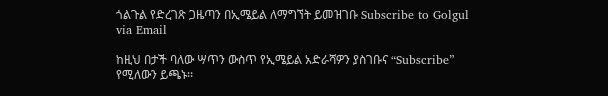ጎልጉል የድረገጽ ጋዜጣን በኢሜይል ለማግኘት ይመዝገቡ Subscribe to Golgul via Email

ከዚህ በታች ባለው ሣጥን ውስጥ የኢሜይል አድራሻዎን ያስገቡና “Subscribe” የሚለውን ይጫኑ፡፡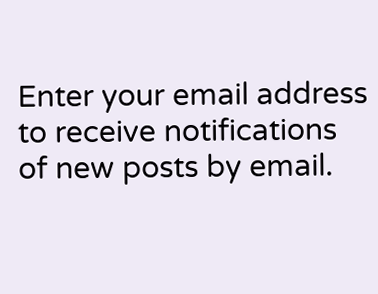Enter your email address to receive notifications of new posts by email.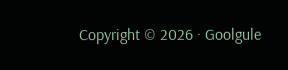Copyright © 2026 · Goolgule